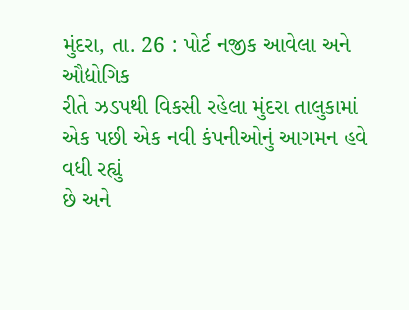મુંદરા, તા. 26 : પોર્ટ નજીક આવેલા અને ઔદ્યોગિક
રીતે ઝડપથી વિકસી રહેલા મુંદરા તાલુકામાં એક પછી એક નવી કંપનીઓનું આગમન હવે વધી રહ્યું
છે અને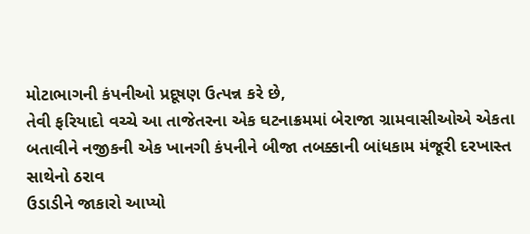મોટાભાગની કંપનીઓ પ્રદૂષણ ઉત્પન્ન કરે છે,
તેવી ફરિયાદો વચ્ચે આ તાજેતરના એક ઘટનાક્રમમાં બેરાજા ગ્રામવાસીઓએ એકતા
બતાવીને નજીકની એક ખાનગી કંપનીને બીજા તબક્કાની બાંધકામ મંજૂરી દરખાસ્ત સાથેનો ઠરાવ
ઉડાડીને જાકારો આપ્યો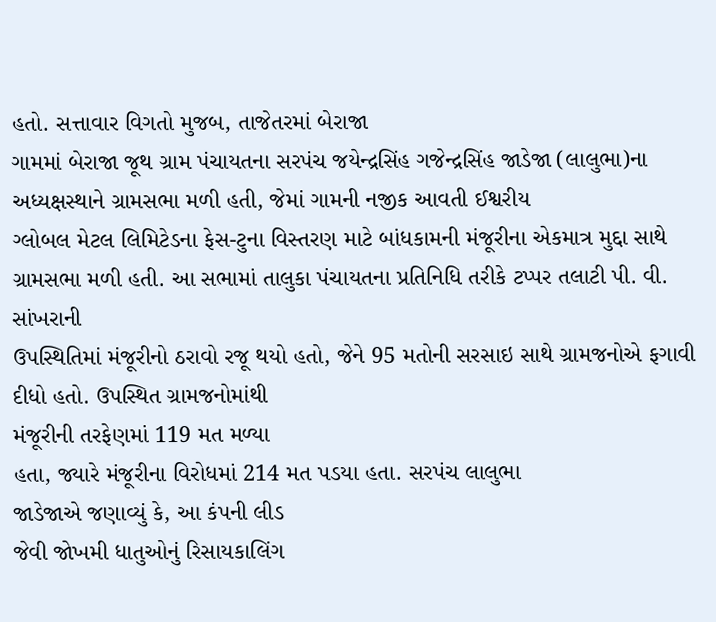હતો. સત્તાવાર વિગતો મુજબ, તાજેતરમાં બેરાજા
ગામમાં બેરાજા જૂથ ગ્રામ પંચાયતના સરપંચ જયેન્દ્રસિંહ ગજેન્દ્રસિંહ જાડેજા (લાલુભા)ના
અધ્યક્ષસ્થાને ગ્રામસભા મળી હતી, જેમાં ગામની નજીક આવતી ઈશ્વરીય
ગ્લોબલ મેટલ લિમિટેડના ફેસ-ટુના વિસ્તરણ માટે બાંધકામની મંજૂરીના એકમાત્ર મુદ્દા સાથે
ગ્રામસભા મળી હતી. આ સભામાં તાલુકા પંચાયતના પ્રતિનિધિ તરીકે ટપ્પર તલાટી પી. વી. સાંખરાની
ઉપસ્થિતિમાં મંજૂરીનો ઠરાવો રજૂ થયો હતો, જેને 95 મતોની સરસાઇ સાથે ગ્રામજનોએ ફગાવી દીધો હતો. ઉપસ્થિત ગ્રામજનોમાંથી
મંજૂરીની તરફેણમાં 119 મત મળ્યા
હતા, જ્યારે મંજૂરીના વિરોધમાં 214 મત પડયા હતા. સરપંચ લાલુભા
જાડેજાએ જણાવ્યું કે, આ કંપની લીડ
જેવી જોખમી ધાતુઓનું રિસાયકાલિંગ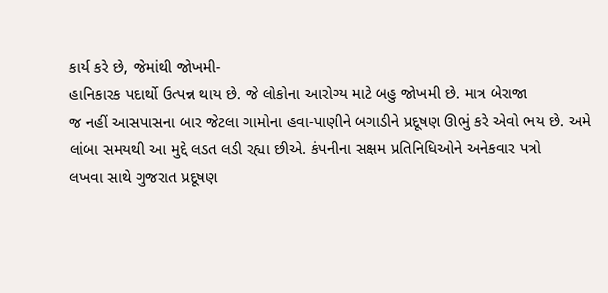કાર્ય કરે છે, જેમાંથી જોખમી-
હાનિકારક પદાર્થો ઉત્પન્ન થાય છે. જે લોકોના આરોગ્ય માટે બહુ જોખમી છે. માત્ર બેરાજા
જ નહીં આસપાસના બાર જેટલા ગામોના હવા-પાણીને બગાડીને પ્રદૂષણ ઊભું કરે એવો ભય છે. અમે
લાંબા સમયથી આ મુદ્દે લડત લડી રહ્યા છીએ. કંપનીના સક્ષમ પ્રતિનિધિઓને અનેકવાર પત્રો
લખવા સાથે ગુજરાત પ્રદૂષણ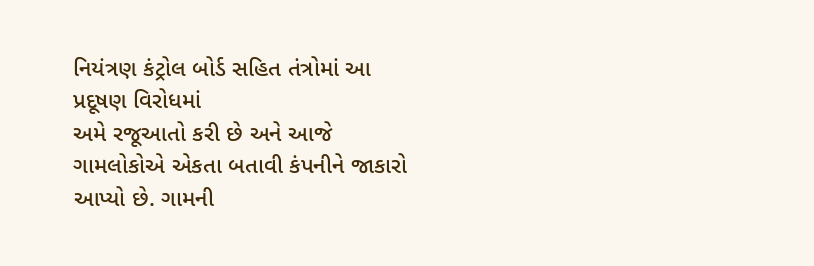નિયંત્રણ કંટ્રોલ બોર્ડ સહિત તંત્રોમાં આ પ્રદૂષણ વિરોધમાં
અમે રજૂઆતો કરી છે અને આજે ગામલોકોએ એકતા બતાવી કંપનીને જાકારો આપ્યો છે. ગામની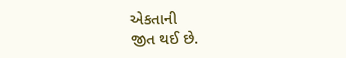એકતાની
જીત થઈ છે.